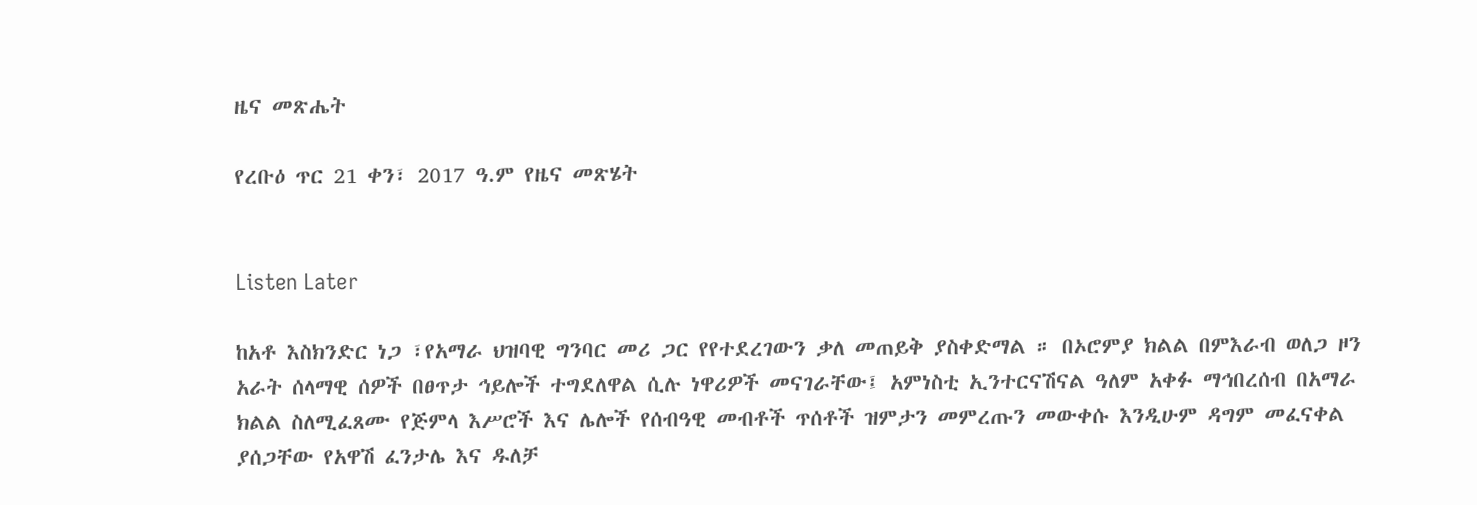ዜና መጽሔት

የረቡዕ ጥር 21 ቀን፣ 2017 ዓ.ም የዜና መጽሄት


Listen Later

ከአቶ እስክንድር ነጋ ፣የአማራ ህዝባዊ ግንባር መሪ ጋር የየተደረገውን ቃለ መጠይቅ ያስቀድማል ። በኦሮምያ ክልል በምእራብ ወለጋ ዞን አራት ሰላማዊ ሰዎች በፀጥታ ኅይሎች ተግደለዋል ሲሉ ነዋሪዎች መናገራቸው፤ አምነስቲ ኢንተርናሽናል ዓለም አቀፉ ማኅበረሰብ በአማራ ክልል ስለሚፈጸሙ የጅምላ እሥሮች እና ሌሎች የሰብዓዊ መብቶች ጥሰቶች ዝምታን መምረጡን መውቀሱ እንዲሁም ዳግም መፈናቀል ያሰጋቸው የአዋሽ ፈንታሌ እና ዱለቻ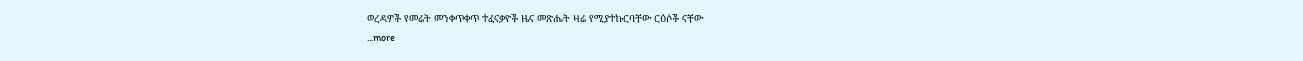ወረዳዎች የመሬት መንቀጥቀጥ ተፈናቃዮች ዜና መጽሔት ዛሬ የሚያተኩርባቸው ርዕሶች ናቸው
...more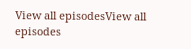View all episodesView all episodes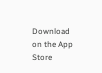Download on the App Store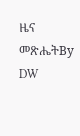ዜና መጽሔትBy DW